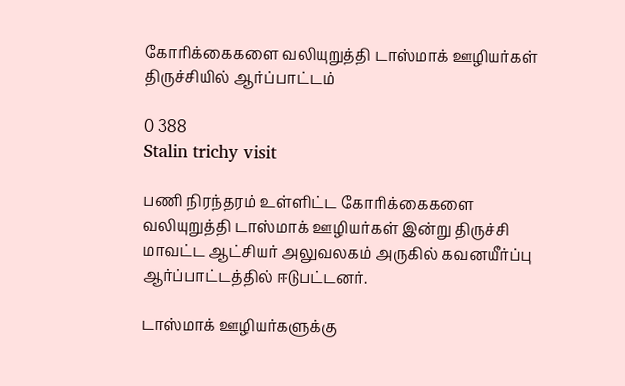கோரிக்கைகளை வலியுறுத்தி டாஸ்மாக் ஊழியர்கள் திருச்சியில் ஆர்ப்பாட்டம்

0 388
Stalin trichy visit

பணி நிரந்தரம் உள்ளிட்ட கோரிக்கைகளை வலியுறுத்தி டாஸ்மாக் ஊழியர்கள் இன்று திருச்சி மாவட்ட ஆட்சியர் அலுவலகம் அருகில் கவனயீர்ப்பு ஆர்ப்பாட்டத்தில் ஈடுபட்டனர்.

டாஸ்மாக் ஊழியர்களுக்கு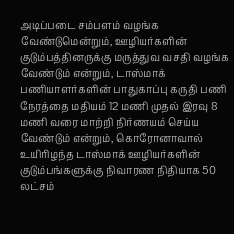அடிப்படை சம்பளம் வழங்க வேண்டுமென்றும், ஊழியர்களின் குடும்பத்தினருக்கு மருத்துவ வசதி வழங்க வேண்டும் என்றும், டாஸ்மாக் பணியாளர்களின் பாதுகாப்பு கருதி பணி நேரத்தை மதியம் 12 மணி முதல் இரவு 8 மணி வரை மாற்றி நிர்ணயம் செய்ய வேண்டும் என்றும், கொரோனாவால் உயிரிழந்த டாஸ்மாக் ஊழியர்களின் குடும்பங்களுக்கு நிவாரண நிதியாக 50 லட்சம்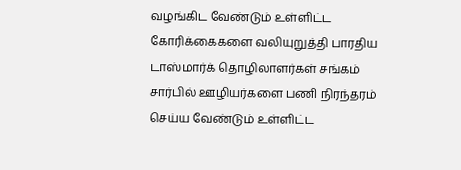வழங்கிட வேண்டும் உள்ளிட்ட கோரிக்கைகளை வலியுறுத்தி பாரதிய டாஸ்மார்க் தொழிலாளர்கள் சங்கம் சார்பில் ஊழியர்களை பணி நிரந்தரம் செய்ய வேண்டும் உள்ளிட்ட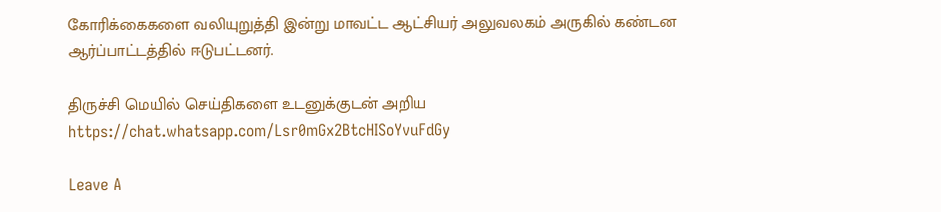கோரிக்கைகளை வலியுறுத்தி இன்று மாவட்ட ஆட்சியர் அலுவலகம் அருகில் கண்டன ஆர்ப்பாட்டத்தில் ஈடுபட்டனர்.

திருச்சி மெயில் செய்திகளை உடனுக்குடன் அறிய https://chat.whatsapp.com/Lsr0mGx2BtcHISoYvuFdGy

Leave A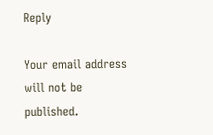Reply

Your email address will not be published.